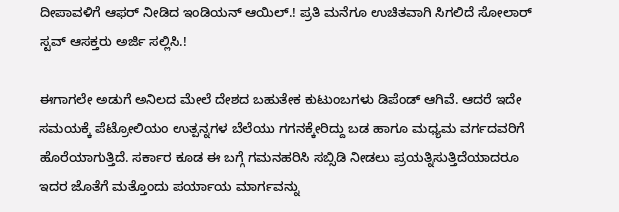ದೀಪಾವಳಿಗೆ ಆಫರ್ ನೀಡಿದ ಇಂಡಿಯನ್ ಆಯಿಲ್.! ಪ್ರತಿ ಮನೆಗೂ ಉಚಿತವಾಗಿ ಸಿಗಲಿದೆ ಸೋಲಾರ್ ಸ್ಟವ್ ಆಸಕ್ತರು ಅರ್ಜಿ ಸಲ್ಲಿಸಿ.!

ಈಗಾಗಲೇ ಅಡುಗೆ ಅನಿಲದ ಮೇಲೆ ದೇಶದ ಬಹುತೇಕ ಕುಟುಂಬಗಳು ಡಿಪೆಂಡ್ ಆಗಿವೆ. ಆದರೆ ಇದೇ ಸಮಯಕ್ಕೆ ಪೆಟ್ರೋಲಿಯಂ ಉತ್ಪನ್ನಗಳ ಬೆಲೆಯು ಗಗನಕ್ಕೇರಿದ್ದು ಬಡ ಹಾಗೂ ಮಧ್ಯಮ ವರ್ಗದವರಿಗೆ ಹೊರೆಯಾಗುತ್ತಿದೆ. ಸರ್ಕಾರ ಕೂಡ ಈ ಬಗ್ಗೆ ಗಮನಹರಿಸಿ ಸಬ್ಸಿಡಿ ನೀಡಲು ಪ್ರಯತ್ನಿಸುತ್ತಿದೆಯಾದರೂ ಇದರ ಜೊತೆಗೆ ಮತ್ತೊಂದು ಪರ್ಯಾಯ ಮಾರ್ಗವನ್ನು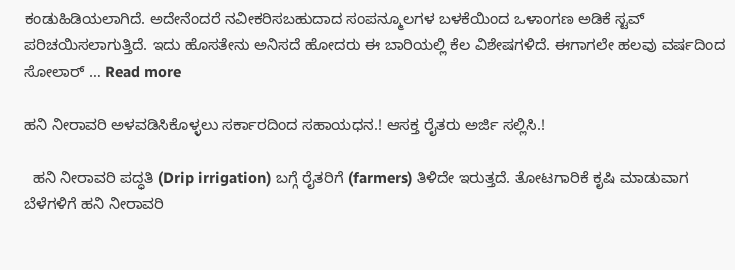ಕಂಡುಹಿಡಿಯಲಾಗಿದೆ. ಅದೇನೆಂದರೆ ನವೀಕರಿಸಬಹುದಾದ ಸಂಪನ್ಮೂಲಗಳ ಬಳಕೆಯಿಂದ ಒಳಾಂಗಣ ಅಡಿಕೆ ಸ್ಟವ್ ಪರಿಚಯಿಸಲಾಗುತ್ತಿದೆ. ಇದು ಹೊಸತೇನು ಅನಿಸದೆ ಹೋದರು ಈ ಬಾರಿಯಲ್ಲಿ ಕೆಲ ವಿಶೇಷಗಳಿದೆ. ಈಗಾಗಲೇ ಹಲವು ವರ್ಷದಿಂದ ಸೋಲಾರ್ … Read more

ಹನಿ ನೀರಾವರಿ ಅಳವಡಿಸಿಕೊಳ್ಳಲು ಸರ್ಕಾರದಿಂದ ಸಹಾಯಧನ.! ಆಸಕ್ತ ರೈತರು ಅರ್ಜಿ ಸಲ್ಲಿಸಿ.!

  ಹನಿ ನೀರಾವರಿ ಪದ್ಧತಿ (Drip irrigation) ಬಗ್ಗೆ ರೈತರಿಗೆ (farmers) ತಿಳಿದೇ ಇರುತ್ತದೆ. ತೋಟಗಾರಿಕೆ ಕೃಷಿ ಮಾಡುವಾಗ ಬೆಳೆಗಳಿಗೆ ಹನಿ ನೀರಾವರಿ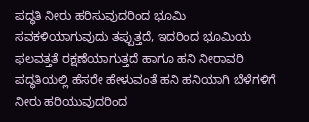ಪದ್ಧತಿ ನೀರು ಹರಿಸುವುದರಿಂದ ಭೂಮಿ ಸವಕಳಿಯಾಗುವುದು ತಪ್ಪುತ್ತದೆ, ಇದರಿಂದ ಭೂಮಿಯ ಫಲವತ್ತತೆ ರಕ್ಷಣೆಯಾಗುತ್ತದೆ ಹಾಗೂ ಹನಿ ನೀರಾವರಿ ಪದ್ಧತಿಯಲ್ಲಿ ಹೆಸರೇ ಹೇಳುವಂತೆ ಹನಿ ಹನಿಯಾಗಿ ಬೆಳೆಗಳಿಗೆ ನೀರು ಹರಿಯುವುದರಿಂದ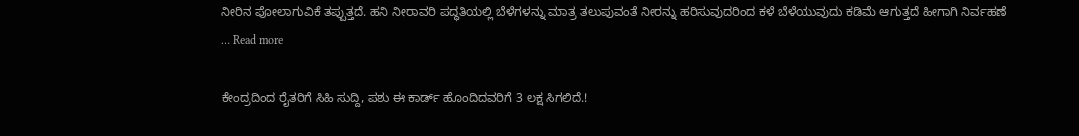ನೀರಿನ ಪೋಲಾಗುವಿಕೆ ತಪ್ಪುತ್ತದೆ. ಹನಿ ನೀರಾವರಿ ಪದ್ಧತಿಯಲ್ಲಿ ಬೆಳೆಗಳನ್ನು ಮಾತ್ರ ತಲುಪುವಂತೆ ನೀರನ್ನು ಹರಿಸುವುದರಿಂದ ಕಳೆ ಬೆಳೆಯುವುದು ಕಡಿಮೆ ಆಗುತ್ತದೆ ಹೀಗಾಗಿ ನಿರ್ವಹಣೆ … Read more

ಕೇಂದ್ರದಿಂದ ರೈತರಿಗೆ ಸಿಹಿ ಸುದ್ದಿ, ಪಶು ಈ ಕಾರ್ಡ್ ಹೊಂದಿದವರಿಗೆ 3 ಲಕ್ಷ ಸಿಗಲಿದೆ.!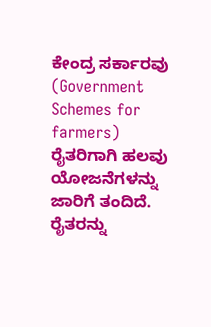ಕೇಂದ್ರ ಸರ್ಕಾರವು (Government Schemes for farmers) ರೈತರಿಗಾಗಿ ಹಲವು ಯೋಜನೆಗಳನ್ನು ಜಾರಿಗೆ ತಂದಿದೆ. ರೈತರನ್ನು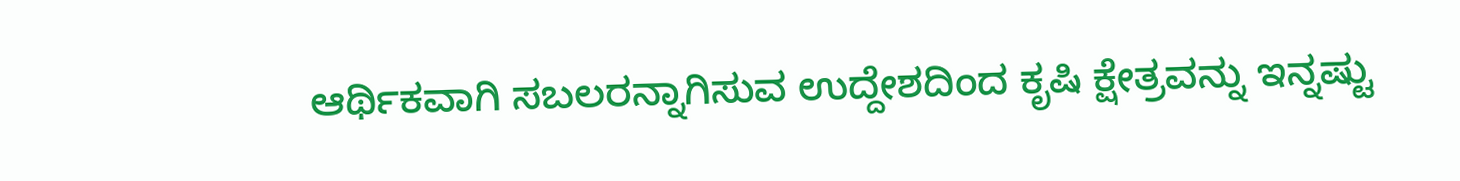ಆರ್ಥಿಕವಾಗಿ ಸಬಲರನ್ನಾಗಿಸುವ ಉದ್ದೇಶದಿಂದ ಕೃಷಿ ಕ್ಷೇತ್ರವನ್ನು ಇನ್ನಷ್ಟು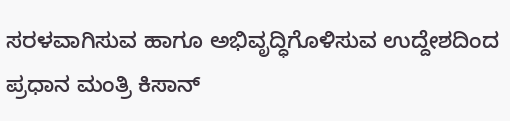ಸರಳವಾಗಿಸುವ ಹಾಗೂ ಅಭಿವೃದ್ಧಿಗೊಳಿಸುವ ಉದ್ದೇಶದಿಂದ ಪ್ರಧಾನ ಮಂತ್ರಿ ಕಿಸಾನ್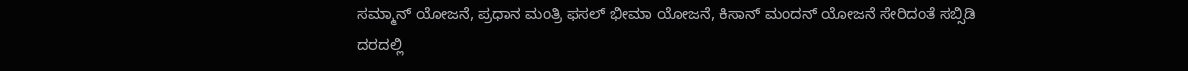ಸಮ್ಮಾನ್ ಯೋಜನೆ, ಪ್ರಧಾನ ಮಂತ್ರಿ ಫಸಲ್ ಭೀಮಾ ಯೋಜನೆ, ಕಿಸಾನ್ ಮಂದನ್ ಯೋಜನೆ ಸೇರಿದಂತೆ ಸಬ್ಸಿಡಿ ದರದಲ್ಲಿ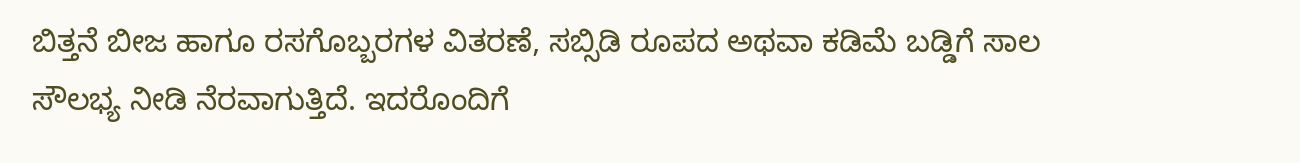ಬಿತ್ತನೆ ಬೀಜ ಹಾಗೂ ರಸಗೊಬ್ಬರಗಳ ವಿತರಣೆ, ಸಬ್ಸಿಡಿ ರೂಪದ ಅಥವಾ ಕಡಿಮೆ ಬಡ್ಡಿಗೆ ಸಾಲ ಸೌಲಭ್ಯ ನೀಡಿ ನೆರವಾಗುತ್ತಿದೆ. ಇದರೊಂದಿಗೆ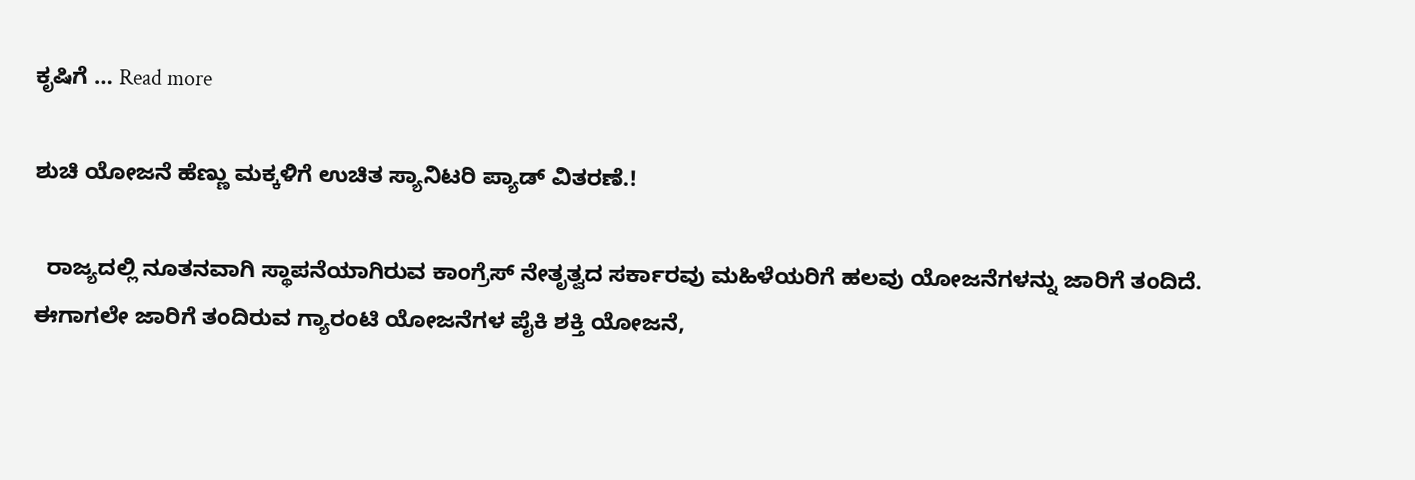ಕೃಷಿಗೆ … Read more

ಶುಚಿ ಯೋಜನೆ ಹೆಣ್ಣು ಮಕ್ಕಳಿಗೆ ಉಚಿತ ಸ್ಯಾನಿಟರಿ ಪ್ಯಾಡ್ ವಿತರಣೆ.!

  ರಾಜ್ಯದಲ್ಲಿ ನೂತನವಾಗಿ ಸ್ಥಾಪನೆಯಾಗಿರುವ ಕಾಂಗ್ರೆಸ್ ನೇತೃತ್ವದ ಸರ್ಕಾರವು ಮಹಿಳೆಯರಿಗೆ ಹಲವು ಯೋಜನೆಗಳನ್ನು ಜಾರಿಗೆ ತಂದಿದೆ. ಈಗಾಗಲೇ ಜಾರಿಗೆ ತಂದಿರುವ ಗ್ಯಾರಂಟಿ ಯೋಜನೆಗಳ ಪೈಕಿ ಶಕ್ತಿ ಯೋಜನೆ,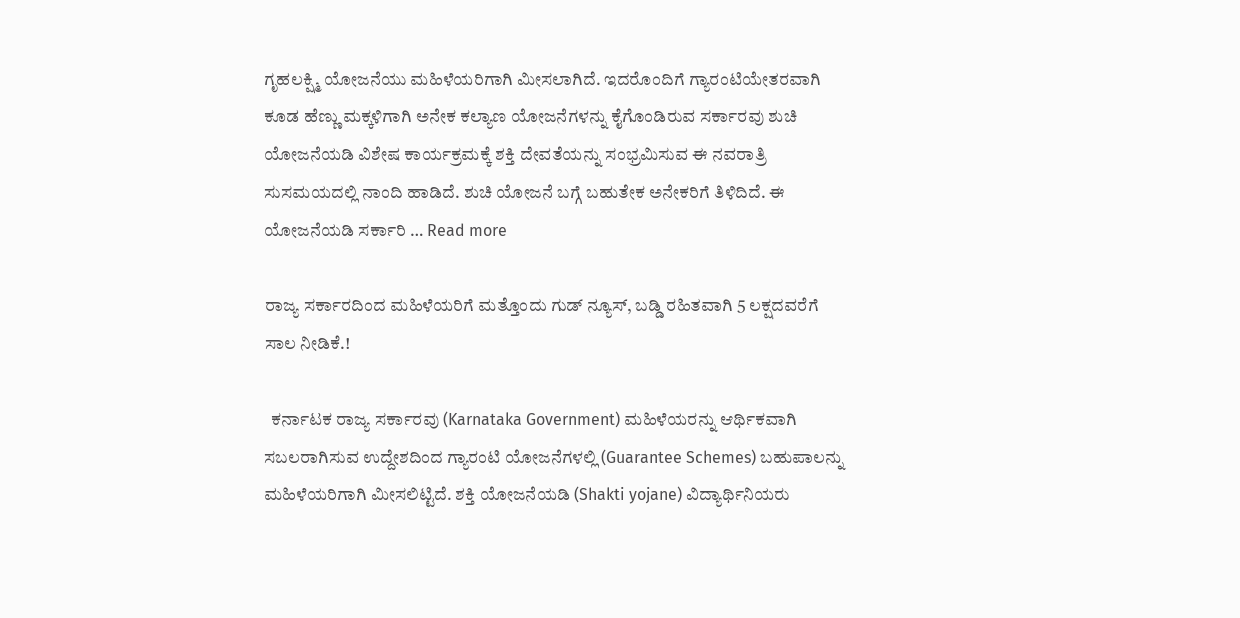ಗೃಹಲಕ್ಷ್ಮಿ ಯೋಜನೆಯು ಮಹಿಳೆಯರಿಗಾಗಿ ಮೀಸಲಾಗಿದೆ. ಇದರೊಂದಿಗೆ ಗ್ಯಾರಂಟಿಯೇತರವಾಗಿ ಕೂಡ ಹೆಣ್ಣು ಮಕ್ಕಳಿಗಾಗಿ ಅನೇಕ ಕಲ್ಯಾಣ ಯೋಜನೆಗಳನ್ನು ಕೈಗೊಂಡಿರುವ ಸರ್ಕಾರವು ಶುಚಿ ಯೋಜನೆಯಡಿ ವಿಶೇಷ ಕಾರ್ಯಕ್ರಮಕ್ಕೆ ಶಕ್ತಿ ದೇವತೆಯನ್ನು ಸಂಭ್ರಮಿಸುವ ಈ ನವರಾತ್ರಿ ಸುಸಮಯದಲ್ಲಿ ನಾಂದಿ ಹಾಡಿದೆ. ಶುಚಿ ಯೋಜನೆ ಬಗ್ಗೆ ಬಹುತೇಕ ಅನೇಕರಿಗೆ ತಿಳಿದಿದೆ. ಈ ಯೋಜನೆಯಡಿ ಸರ್ಕಾರಿ … Read more

ರಾಜ್ಯ ಸರ್ಕಾರದಿಂದ ಮಹಿಳೆಯರಿಗೆ ಮತ್ತೊಂದು ಗುಡ್ ನ್ಯೂಸ್, ಬಡ್ಡಿ ರಹಿತವಾಗಿ 5 ಲಕ್ಷದವರೆಗೆ ಸಾಲ ನೀಡಿಕೆ.!

  ಕರ್ನಾಟಕ ರಾಜ್ಯ ಸರ್ಕಾರವು (Karnataka Government) ಮಹಿಳೆಯರನ್ನು ಆರ್ಥಿಕವಾಗಿ ಸಬಲರಾಗಿಸುವ ಉದ್ದೇಶದಿಂದ ಗ್ಯಾರಂಟಿ ಯೋಜನೆಗಳಲ್ಲಿ (Guarantee Schemes) ಬಹುಪಾಲನ್ನು ಮಹಿಳೆಯರಿಗಾಗಿ ಮೀಸಲಿಟ್ಟಿದೆ. ಶಕ್ತಿ ಯೋಜನೆಯಡಿ (Shakti yojane) ವಿದ್ಯಾರ್ಥಿನಿಯರು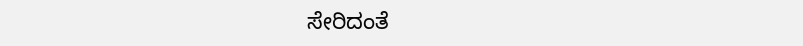ಸೇರಿದಂತೆ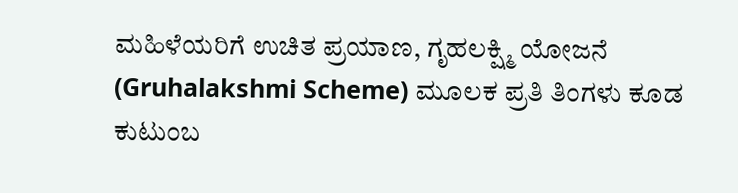ಮಹಿಳೆಯರಿಗೆ ಉಚಿತ ಪ್ರಯಾಣ, ಗೃಹಲಕ್ಷ್ಮಿ ಯೋಜನೆ (Gruhalakshmi Scheme) ಮೂಲಕ ಪ್ರತಿ ತಿಂಗಳು ಕೂಡ ಕುಟುಂಬ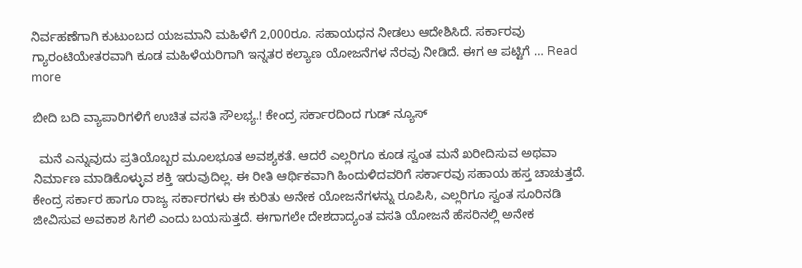ನಿರ್ವಹಣೆಗಾಗಿ ಕುಟುಂಬದ ಯಜಮಾನಿ ಮಹಿಳೆಗೆ 2,000ರೂ. ಸಹಾಯಧನ ನೀಡಲು ಆದೇಶಿಸಿದೆ. ಸರ್ಕಾರವು ಗ್ಯಾರಂಟಿಯೇತರವಾಗಿ ಕೂಡ ಮಹಿಳೆಯರಿಗಾಗಿ ಇನ್ನತರ ಕಲ್ಯಾಣ ಯೋಜನೆಗಳ ನೆರವು ನೀಡಿದೆ. ಈಗ ಆ ಪಟ್ಟಿಗೆ … Read more

ಬೀದಿ ಬದಿ ವ್ಯಾಪಾರಿಗಳಿಗೆ ಉಚಿತ ವಸತಿ ಸೌಲಭ್ಯ.! ಕೇಂದ್ರ ಸರ್ಕಾರದಿಂದ ಗುಡ್ ನ್ಯೂಸ್

  ಮನೆ ಎನ್ನುವುದು ಪ್ರತಿಯೊಬ್ಬರ ಮೂಲಭೂತ ಅವಶ್ಯಕತೆ. ಆದರೆ ಎಲ್ಲರಿಗೂ ಕೂಡ ಸ್ವಂತ ಮನೆ ಖರೀದಿಸುವ ಅಥವಾ ನಿರ್ಮಾಣ ಮಾಡಿಕೊಳ್ಳುವ ಶಕ್ತಿ ಇರುವುದಿಲ್ಲ. ಈ ರೀತಿ ಆರ್ಥಿಕವಾಗಿ ಹಿಂದುಳಿದವರಿಗೆ ಸರ್ಕಾರವು ಸಹಾಯ ಹಸ್ತ ಚಾಚುತ್ತದೆ. ಕೇಂದ್ರ ಸರ್ಕಾರ ಹಾಗೂ ರಾಜ್ಯ ಸರ್ಕಾರಗಳು ಈ ಕುರಿತು ಅನೇಕ ಯೋಜನೆಗಳನ್ನು ರೂಪಿಸಿ, ಎಲ್ಲರಿಗೂ ಸ್ವಂತ ಸೂರಿನಡಿ ಜೀವಿಸುವ ಅವಕಾಶ ಸಿಗಲಿ ಎಂದು ಬಯಸುತ್ತದೆ. ಈಗಾಗಲೇ ದೇಶದಾದ್ಯಂತ ವಸತಿ ಯೋಜನೆ ಹೆಸರಿನಲ್ಲಿ ಅನೇಕ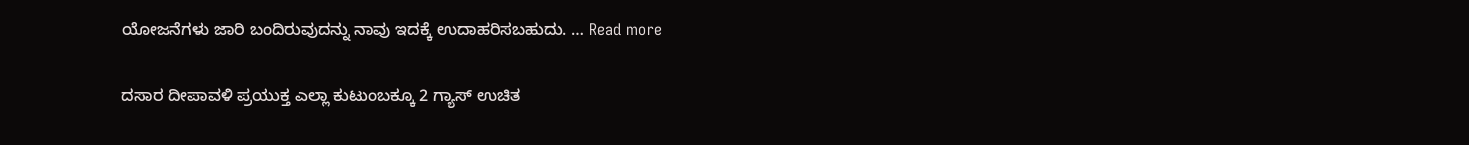ಯೋಜನೆಗಳು ಜಾರಿ ಬಂದಿರುವುದನ್ನು ನಾವು ಇದಕ್ಕೆ ಉದಾಹರಿಸಬಹುದು. … Read more

ದಸಾರ ದೀಪಾವಳಿ ಪ್ರಯುಕ್ತ ಎಲ್ಲಾ ಕುಟುಂಬಕ್ಕೂ 2 ಗ್ಯಾಸ್ ಉಚಿತ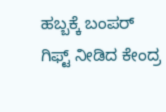ಹಬ್ಬಕ್ಕೆ ಬಂಪರ್ ಗಿಫ್ಟ್ ನೀಡಿದ ಕೇಂದ್ರ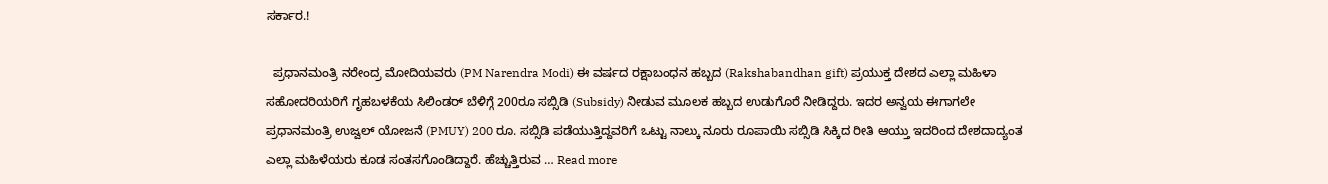ಸರ್ಕಾರ.!

  ಪ್ರಧಾನಮಂತ್ರಿ ನರೇಂದ್ರ ಮೋದಿಯವರು (PM Narendra Modi) ಈ ವರ್ಷದ ರಕ್ಷಾಬಂಧನ ಹಬ್ಬದ (Rakshabandhan gift) ಪ್ರಯುಕ್ತ ದೇಶದ ಎಲ್ಲಾ ಮಹಿಳಾ ಸಹೋದರಿಯರಿಗೆ ಗೃಹಬಳಕೆಯ ಸಿಲಿಂಡರ್ ಬೆಳಿಗ್ಗೆ 200ರೂ ಸಬ್ಸಿಡಿ (Subsidy) ನೀಡುವ ಮೂಲಕ ಹಬ್ಬದ ಉಡುಗೊರೆ ನೀಡಿದ್ದರು. ಇದರ ಅನ್ವಯ ಈಗಾಗಲೇ ಪ್ರಧಾನಮಂತ್ರಿ ಉಜ್ವಲ್ ಯೋಜನೆ (PMUY) 200 ರೂ. ಸಬ್ಸಿಡಿ ಪಡೆಯುತ್ತಿದ್ದವರಿಗೆ ಒಟ್ಟು ನಾಲ್ಕು ನೂರು ರೂಪಾಯಿ ಸಬ್ಸಿಡಿ ಸಿಕ್ಕಿದ ರೀತಿ ಆಯ್ತು ಇದರಿಂದ ದೇಶದಾದ್ಯಂತ ಎಲ್ಲಾ ಮಹಿಳೆಯರು ಕೂಡ ಸಂತಸಗೊಂಡಿದ್ದಾರೆ. ಹೆಚ್ಚುತ್ತಿರುವ … Read more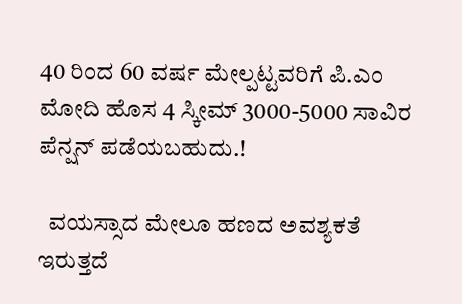40 ರಿಂದ 60 ವರ್ಷ ಮೇಲ್ಪಟ್ಟವರಿಗೆ ಪಿ.ಎಂ ಮೋದಿ ಹೊಸ 4 ಸ್ಕೀಮ್ 3000-5000 ಸಾವಿರ ಪೆನ್ಷನ್ ಪಡೆಯಬಹುದು.!

  ವಯಸ್ಸಾದ ಮೇಲೂ ಹಣದ ಅವಶ್ಯಕತೆ ಇರುತ್ತದೆ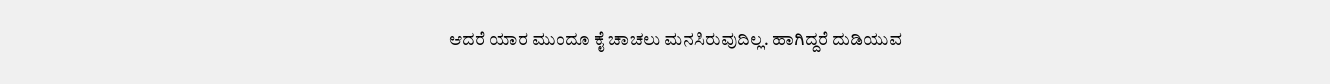ಆದರೆ ಯಾರ ಮುಂದೂ ಕೈ ಚಾಚಲು ಮನಸಿರುವುದಿಲ್ಲ. ಹಾಗಿದ್ದರೆ ದುಡಿಯುವ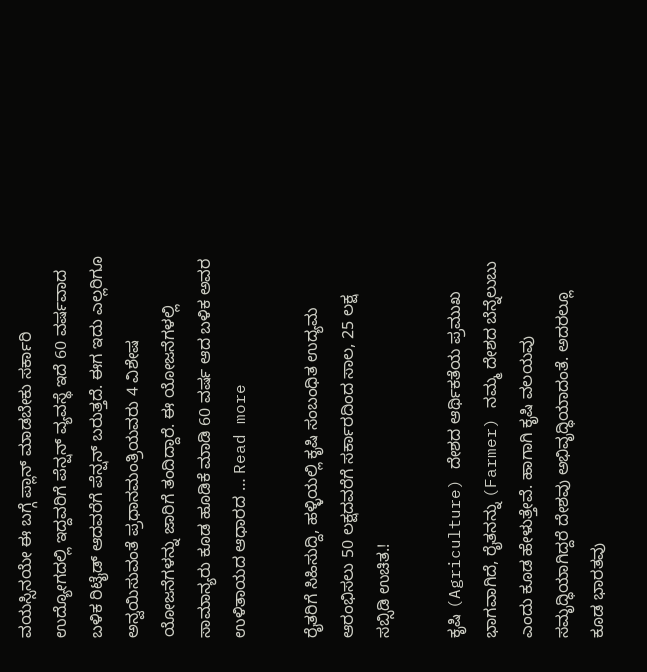ವಯಸ್ಸಿನಯೇ ಈ ಬಗ್ಗೆ ಪ್ಲಾನ್ ಮಾಡಬೇಕು ಸರ್ಕಾರಿ ಉದ್ಯೋಗದಲ್ಲಿ ಇದ್ದವರಿಗೆ ಪೆನ್ಷನ್ ವ್ಯವಸ್ಥೆ ಇದೆ 60 ವರ್ಷವಾದ ಬಳಿಕ ರಿಟೈಡ್ ಆದವರೆಗೆ ಪೆನ್ಷನ್ ಬರುತ್ತದೆ. ಈಗ ಇದು ಎಲ್ಲರಿಗೂ ಅನ್ವಯಿಸುವಂತೆ ಪ್ರಧಾನಮಂತ್ರಿಯವರು 4 ವಿಶೇಷ ಯೋಜನೆಗಳನ್ನು ಜಾರಿಗೆ ತಂದಿದ್ದಾರೆ. ಈ ಯೋಜನೆಗಳಲ್ಲಿ ಸಾಮಾನ್ಯರು ಕೂಡ ಹೂಡಿಕೆ ಮಾಡಿ 60 ವರ್ಷ ಆದ ಬಳಿಕ ಅವರ ಉಳಿತಾಯದ ಆಧಾರದ … Read more

ರೈತರಿಗೆ ಸಿಹಿಸುದ್ದಿ, ಹಳ್ಳಿಯಲ್ಲಿ ಕೃಷಿ ಸಂಬಂಧಿತ ಉದ್ಯಮ ಆರಂಭಿಸಲು 50 ಲಕ್ಷದವರೆಗೆ ಸರ್ಕಾರದಿಂದ ಸಾಲ, 25 ಲಕ್ಷ ಸಬ್ಸಿಡಿ ಉಚಿತ.!

ಕೃಷಿ (Agriculture) ದೇಶದ ಆರ್ಥಿಕತೆಯ ಪ್ರಮುಖ ಭಾಗವಾಗಿದೆ, ರೈತನನ್ನು (Farmer) ನಮ್ಮ ದೇಶದ ಬೆನ್ನೆಲುಬು ಎಂದು ಕೂಡ ಹೇಳುತ್ತೇವೆ. ಹಾಗಾಗಿ ಕೃಷಿ ವಲಯವು ಸಮೃದ್ಧಿಯಾಗಿದ್ದರೆ ದೇಶವು ಅಭಿವೃದ್ಧಿಯಾದಂತೆ. ಅದರಲ್ಲೂ ಕೂಡ ಭಾರತವು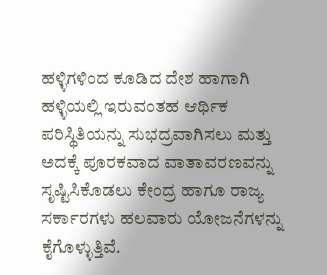ಹಳ್ಳಿಗಳಿಂದ ಕೂಡಿದ ದೇಶ ಹಾಗಾಗಿ ಹಳ್ಳಿಯಲ್ಲಿ ಇರುವಂತಹ ಆರ್ಥಿಕ ಪರಿಸ್ಥಿತಿಯನ್ನು ಸುಭದ್ರವಾಗಿಸಲು ಮತ್ತು ಅದಕ್ಕೆ ಪೂರಕವಾದ ವಾತಾವರಣವನ್ನು ಸೃಷ್ಟಿಸಿಕೊಡಲು ಕೇಂದ್ರ ಹಾಗೂ ರಾಜ್ಯ ಸರ್ಕಾರಗಳು ಹಲವಾರು ಯೋಜನೆಗಳನ್ನು ಕೈಗೊಳ್ಳುತ್ತಿವೆ.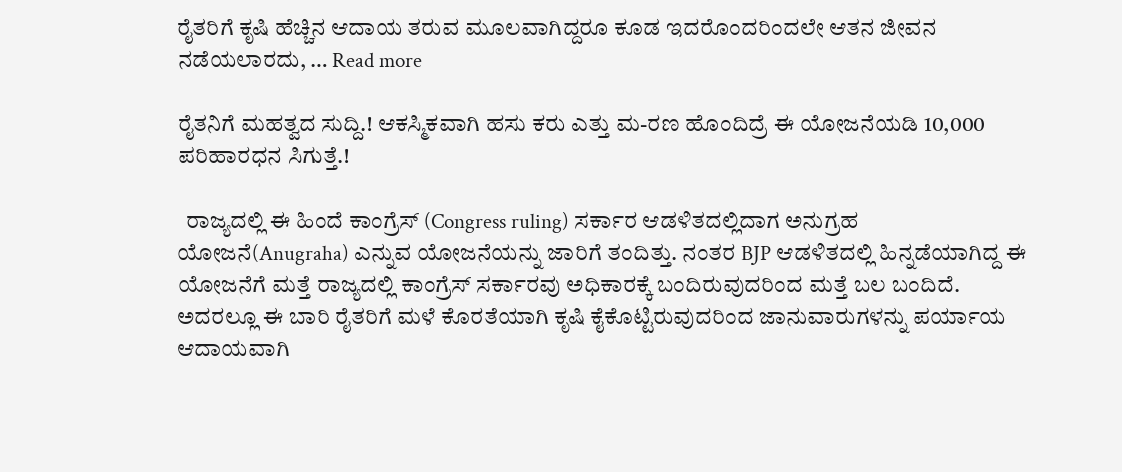ರೈತರಿಗೆ ಕೃಷಿ ಹೆಚ್ಚಿನ ಆದಾಯ ತರುವ ಮೂಲವಾಗಿದ್ದರೂ ಕೂಡ ಇದರೊಂದರಿಂದಲೇ ಆತನ ಜೀವನ ನಡೆಯಲಾರದು, … Read more

ರೈತನಿಗೆ ಮಹತ್ವದ ಸುದ್ದಿ.! ಆಕಸ್ಮಿಕವಾಗಿ ಹಸು ಕರು ಎತ್ತು ಮ-ರಣ ಹೊಂದಿದ್ರೆ ಈ ಯೋಜನೆಯಡಿ 10,000 ಪರಿಹಾರಧನ ಸಿಗುತ್ತೆ.!

  ರಾಜ್ಯದಲ್ಲಿ ಈ ಹಿಂದೆ ಕಾಂಗ್ರೆಸ್ (Congress ruling) ಸರ್ಕಾರ ಆಡಳಿತದಲ್ಲಿದಾಗ ಅನುಗ್ರಹ ಯೋಜನೆ(Anugraha) ಎನ್ನುವ ಯೋಜನೆಯನ್ನು ಜಾರಿಗೆ ತಂದಿತ್ತು. ನಂತರ BJP ಆಡಳಿತದಲ್ಲಿ ಹಿನ್ನಡೆಯಾಗಿದ್ದ ಈ ಯೋಜನೆಗೆ ಮತ್ತೆ ರಾಜ್ಯದಲ್ಲಿ ಕಾಂಗ್ರೆಸ್ ಸರ್ಕಾರವು ಅಧಿಕಾರಕ್ಕೆ ಬಂದಿರುವುದರಿಂದ ಮತ್ತೆ ಬಲ ಬಂದಿದೆ. ಅದರಲ್ಲೂ ಈ ಬಾರಿ ರೈತರಿಗೆ ಮಳೆ ಕೊರತೆಯಾಗಿ ಕೃಷಿ ಕೈಕೊಟ್ಟಿರುವುದರಿಂದ ಜಾನುವಾರುಗಳನ್ನು ಪರ್ಯಾಯ ಆದಾಯವಾಗಿ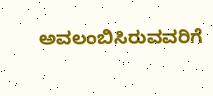ಅವಲಂಬಿಸಿರುವವರಿಗೆ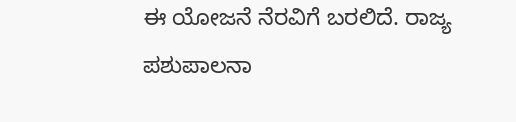ಈ ಯೋಜನೆ ನೆರವಿಗೆ ಬರಲಿದೆ. ರಾಜ್ಯ ಪಶುಪಾಲನಾ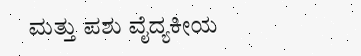ಮತ್ತು ಪಶು ವೈದ್ಯಕೀಯ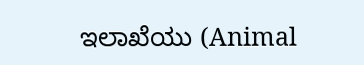ಇಲಾಖೆಯು (Animal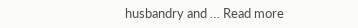husbandry and … Read more